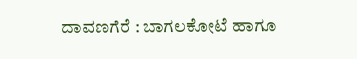ದಾವಣಗೆರೆ : ಬಾಗಲಕೋಟೆ ಹಾಗೂ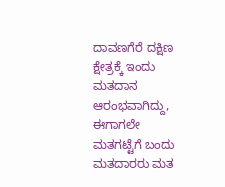ದಾವಣಗೆರೆ ದಕ್ಷಿಣ ಕ್ಷೇತ್ರಕ್ಕೆ ಇಂದು ಮತದಾನ ಆರಂಭವಾಗಿದ್ದು, ಈಗಾಗಲೇ ಮತಗಟ್ಟೆಗೆ ಬಂದು ಮತದಾರರು ಮತ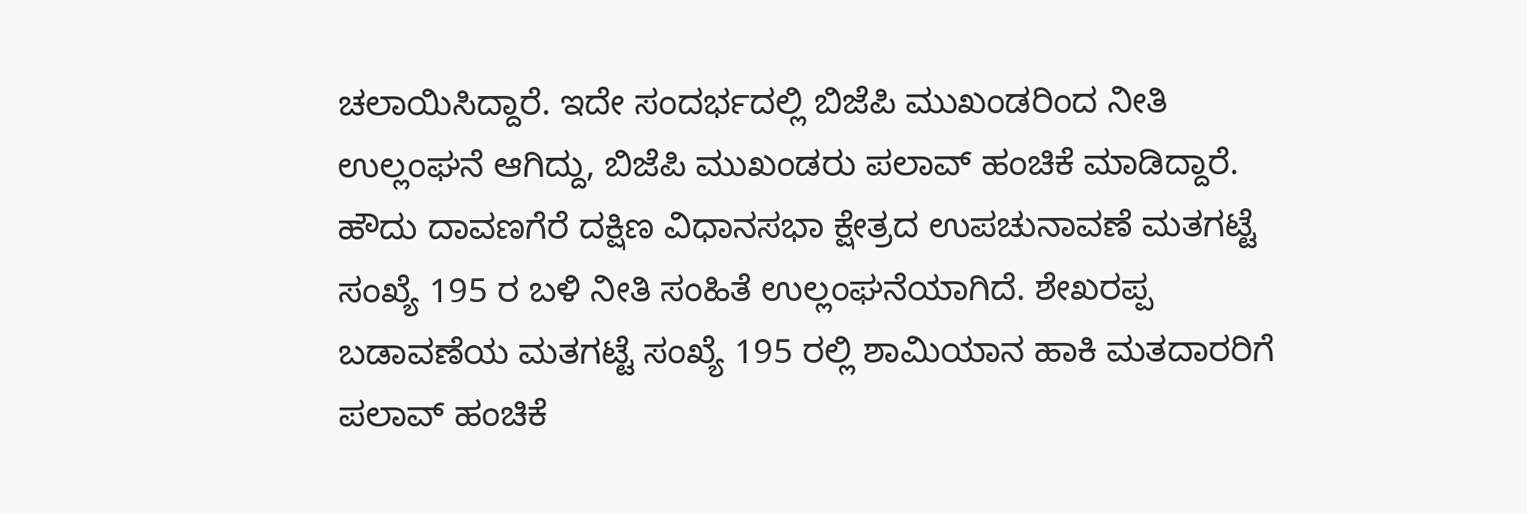ಚಲಾಯಿಸಿದ್ದಾರೆ. ಇದೇ ಸಂದರ್ಭದಲ್ಲಿ ಬಿಜೆಪಿ ಮುಖಂಡರಿಂದ ನೀತಿ ಉಲ್ಲಂಘನೆ ಆಗಿದ್ದು, ಬಿಜೆಪಿ ಮುಖಂಡರು ಪಲಾವ್ ಹಂಚಿಕೆ ಮಾಡಿದ್ದಾರೆ.
ಹೌದು ದಾವಣಗೆರೆ ದಕ್ಷಿಣ ವಿಧಾನಸಭಾ ಕ್ಷೇತ್ರದ ಉಪಚುನಾವಣೆ ಮತಗಟ್ಟೆ ಸಂಖ್ಯೆ 195 ರ ಬಳಿ ನೀತಿ ಸಂಹಿತೆ ಉಲ್ಲಂಘನೆಯಾಗಿದೆ. ಶೇಖರಪ್ಪ ಬಡಾವಣೆಯ ಮತಗಟ್ಟೆ ಸಂಖ್ಯೆ 195 ರಲ್ಲಿ ಶಾಮಿಯಾನ ಹಾಕಿ ಮತದಾರರಿಗೆ ಪಲಾವ್ ಹಂಚಿಕೆ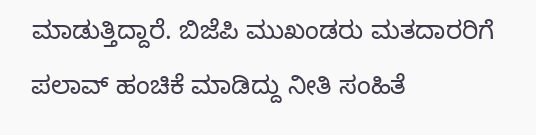ಮಾಡುತ್ತಿದ್ದಾರೆ. ಬಿಜೆಪಿ ಮುಖಂಡರು ಮತದಾರರಿಗೆ ಪಲಾವ್ ಹಂಚಿಕೆ ಮಾಡಿದ್ದು ನೀತಿ ಸಂಹಿತೆ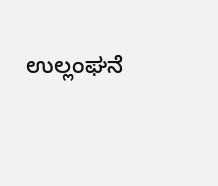ಉಲ್ಲಂಘನೆ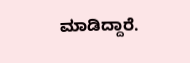ಮಾಡಿದ್ದಾರೆ.